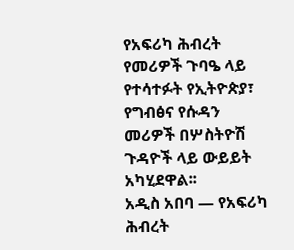የአፍሪካ ሕብረት የመሪዎች ጉባዔ ላይ የተሳተፉት የኢትዮጵያ፣ የግብፅና የሱዳን መሪዎች በሦስትዮሽ ጉዳዮች ላይ ውይይት አካሂደዋል፡፡
አዲስ አበባ — የአፍሪካ ሕብረት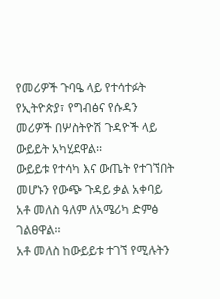የመሪዎች ጉባዔ ላይ የተሳተፉት የኢትዮጵያ፣ የግብፅና የሱዳን መሪዎች በሦስትዮሽ ጉዳዮች ላይ ውይይት አካሂደዋል፡፡
ውይይቱ የተሳካ እና ውጤት የተገኘበት መሆኑን የውጭ ጉዳይ ቃል አቀባይ አቶ መለስ ዓለም ለአሜሪካ ድምፅ ገልፀዋል፡፡
አቶ መለስ ከውይይቱ ተገኘ የሚሉትን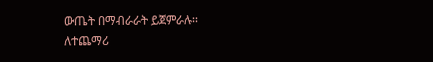ውጤት በማብራራት ይጀምራሉ፡፡
ለተጨማሪ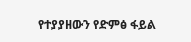የተያያዘውን የድምፅ ፋይል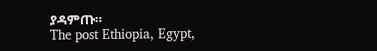ያዳምጡ።
The post Ethiopia, Egypt,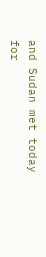and Sudan met today for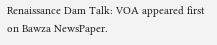Renaissance Dam Talk: VOA appeared first on Bawza NewsPaper.